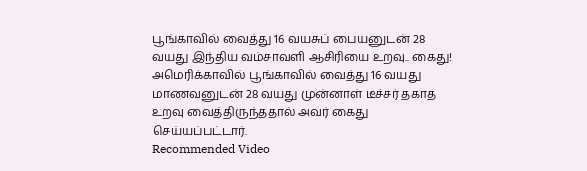பூங்காவில் வைத்து 16 வயசுப் பையனுடன் 28 வயது இந்திய வம்சாவளி ஆசிரியை உறவு.. கைது!
அமெரிக்காவில் பூங்காவில் வைத்து 16 வயது மாணவனுடன் 28 வயது முன்னாள் டீச்சர் தகாத உறவு வைத்திருந்ததால் அவர் கைது செய்யப்பட்டார்.
Recommended Video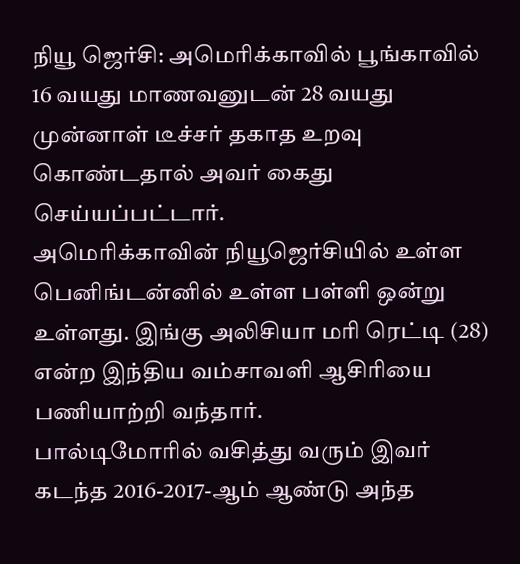நியூ ஜெர்சி: அமெரிக்காவில் பூங்காவில் 16 வயது மாணவனுடன் 28 வயது முன்னாள் டீச்சர் தகாத உறவு கொண்டதால் அவர் கைது செய்யப்பட்டார்.
அமெரிக்காவின் நியூஜெர்சியில் உள்ள பெனிங்டன்னில் உள்ள பள்ளி ஒன்று உள்ளது. இங்கு அலிசியா மரி ரெட்டி (28) என்ற இந்திய வம்சாவளி ஆசிரியை பணியாற்றி வந்தார்.
பால்டிமோரில் வசித்து வரும் இவர் கடந்த 2016-2017-ஆம் ஆண்டு அந்த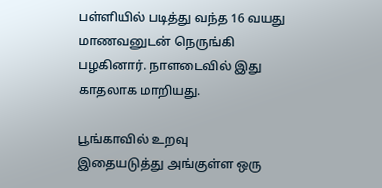பள்ளியில் படித்து வந்த 16 வயது மாணவனுடன் நெருங்கி பழகினார். நாளடைவில் இது காதலாக மாறியது.

பூங்காவில் உறவு
இதையடுத்து அங்குள்ள ஒரு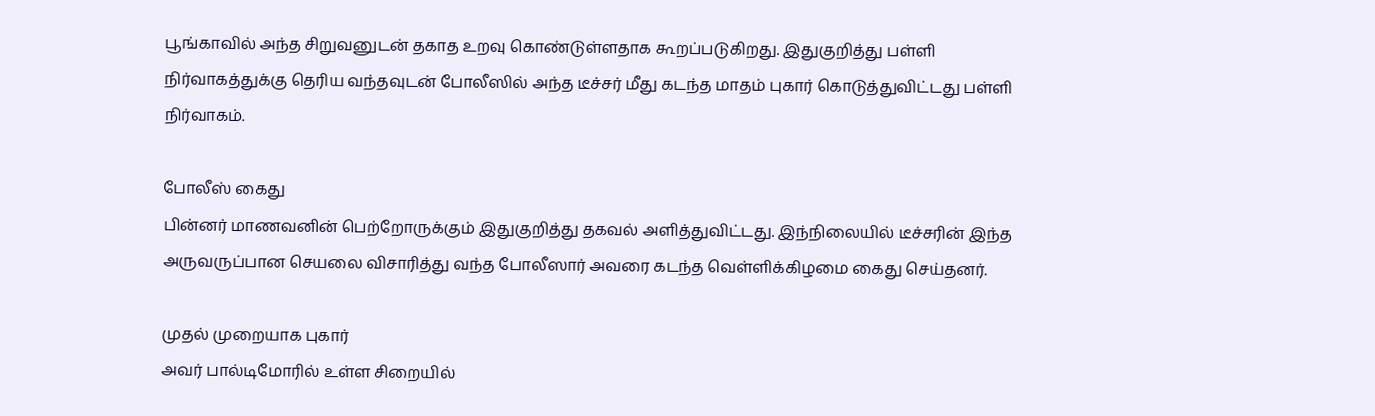பூங்காவில் அந்த சிறுவனுடன் தகாத உறவு கொண்டுள்ளதாக கூறப்படுகிறது. இதுகுறித்து பள்ளி நிர்வாகத்துக்கு தெரிய வந்தவுடன் போலீஸில் அந்த டீச்சர் மீது கடந்த மாதம் புகார் கொடுத்துவிட்டது பள்ளி நிர்வாகம்.

போலீஸ் கைது
பின்னர் மாணவனின் பெற்றோருக்கும் இதுகுறித்து தகவல் அளித்துவிட்டது. இந்நிலையில் டீச்சரின் இந்த அருவருப்பான செயலை விசாரித்து வந்த போலீஸார் அவரை கடந்த வெள்ளிக்கிழமை கைது செய்தனர்.

முதல் முறையாக புகார்
அவர் பால்டிமோரில் உள்ள சிறையில்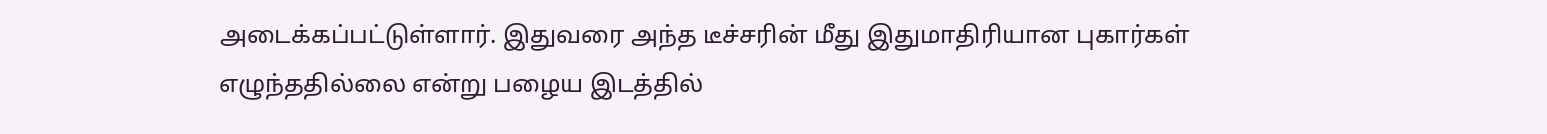அடைக்கப்பட்டுள்ளார். இதுவரை அந்த டீச்சரின் மீது இதுமாதிரியான புகார்கள் எழுந்ததில்லை என்று பழைய இடத்தில்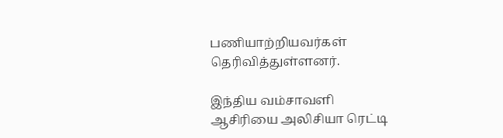பணியாற்றியவர்கள் தெரிவித்துள்ளனர்.

இந்திய வம்சாவளி
ஆசிரியை அலிசியா ரெட்டி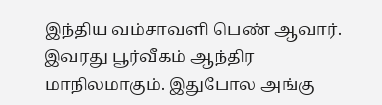இந்திய வம்சாவளி பெண் ஆவார். இவரது பூர்வீகம் ஆந்திர மாநிலமாகும். இதுபோல அங்கு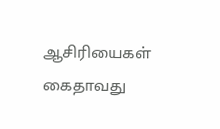ஆசிரியைகள் கைதாவது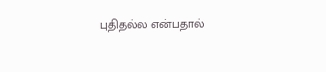புதிதல்ல என்பதால்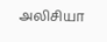அலிசியா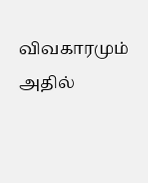விவகாரமும் அதில்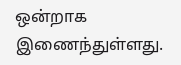ஒன்றாக இணைந்துள்ளது.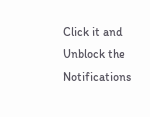Click it and Unblock the Notifications